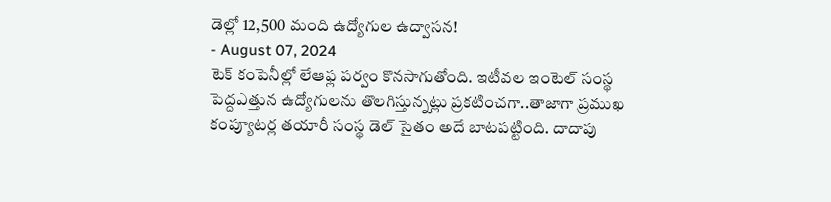డెల్లో 12,500 మంది ఉద్యోగుల ఉద్వాసన!
- August 07, 2024
టెక్ కంపెనీల్లో లేఆఫ్ల పర్వం కొనసాగుతోంది. ఇటీవల ఇంటెల్ సంస్థ పెద్దఎత్తున ఉద్యోగులను తొలగిస్తున్నట్లు ప్రకటించగా..తాజాగా ప్రముఖ కంప్యూటర్ల తయారీ సంస్థ డెల్ సైతం అదే బాటపట్టింది. దాదాపు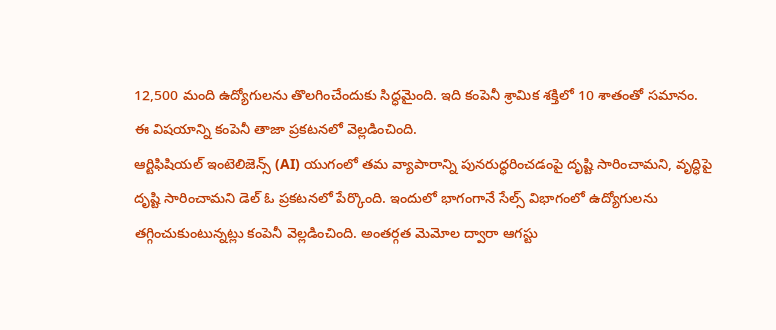12,500 మంది ఉద్యోగులను తొలగించేందుకు సిద్ధమైంది. ఇది కంపెనీ శ్రామిక శక్తిలో 10 శాతంతో సమానం. ఈ విషయాన్ని కంపెనీ తాజా ప్రకటనలో వెల్లడించింది.
ఆర్టిఫిషియల్ ఇంటెలిజెన్స్ (AI) యుగంలో తమ వ్యాపారాన్ని పునరుద్ధరించడంపై దృష్టి సారించామని, వృద్ధిపై దృష్టి సారించామని డెల్ ఓ ప్రకటనలో పేర్కొంది. ఇందులో భాగంగానే సేల్స్ విభాగంలో ఉద్యోగులను తగ్గించుకుంటున్నట్లు కంపెనీ వెల్లడించింది. అంతర్గత మెమోల ద్వారా ఆగస్టు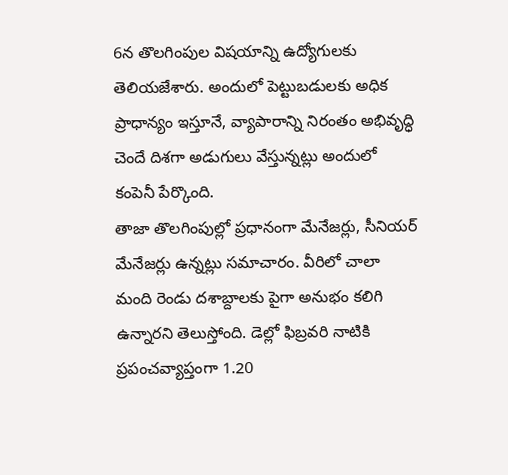6న తొలగింపుల విషయాన్ని ఉద్యోగులకు తెలియజేశారు. అందులో పెట్టుబడులకు అధిక ప్రాధాన్యం ఇస్తూనే, వ్యాపారాన్ని నిరంతం అభివృద్ధి చెందే దిశగా అడుగులు వేస్తున్నట్లు అందులో కంపెనీ పేర్కొంది.
తాజా తొలగింపుల్లో ప్రధానంగా మేనేజర్లు, సీనియర్ మేనేజర్లు ఉన్నట్లు సమాచారం. వీరిలో చాలా మంది రెండు దశాబ్దాలకు పైగా అనుభం కలిగి ఉన్నారని తెలుస్తోంది. డెల్లో ఫిబ్రవరి నాటికి ప్రపంచవ్యాప్తంగా 1.20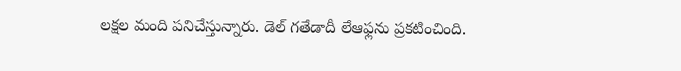లక్షల మంది పనిచేస్తున్నారు. డెల్ గతేడాదీ లేఆఫ్లను ప్రకటించింది.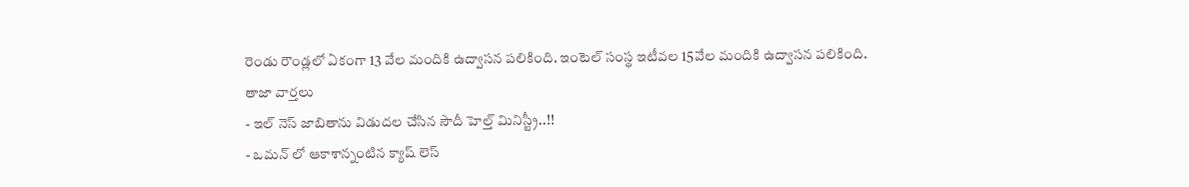రెండు రౌండ్లలో ఏకంగా 13 వేల మందికి ఉద్వాసన పలికింది. ఇంటెల్ సంస్థ ఇటీవల 15వేల మందికి ఉద్వాసన పలికింది.
తాజా వార్తలు
- ఇల్ నెస్ జాబితాను విడుదల చేసిన సౌదీ హెల్త్ మినిస్ట్రీ..!!
- ఒమన్ లో ఆకాశాన్నంటిన క్యాష్ లెస్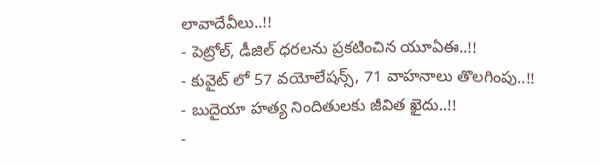లావాదేవీలు..!!
- పెట్రోల్, డీజిల్ ధరలను ప్రకటించిన యూఏఈ..!!
- కువైట్ లో 57 వయోలేషన్స్, 71 వాహనాలు తొలగింపు..!!
- బుదైయా హత్య నిందితులకు జీవిత ఖైదు..!!
-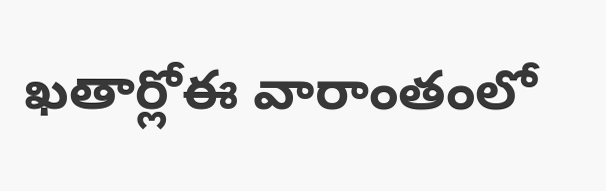ఖతార్లోఈ వారాంతంలో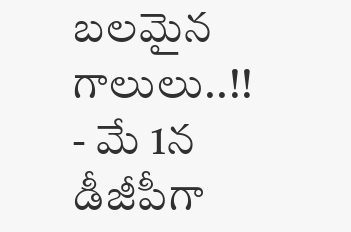బలమైన గాలులు..!!
- మే 1న డీజీపీగా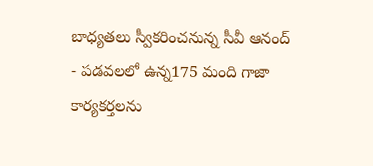బాధ్యతలు స్వీకరించనున్న సీవీ ఆనంద్
- పడవలలో ఉన్న175 మంది గాజా కార్యకర్తలను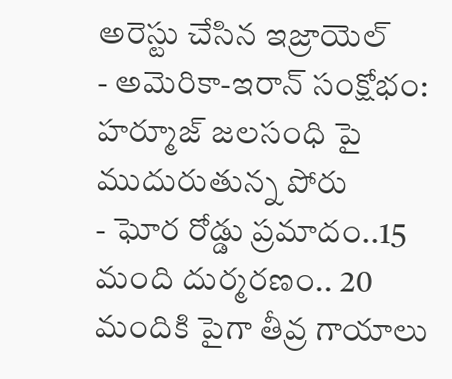అరెస్టు చేసిన ఇజ్రాయెల్
- అమెరికా-ఇరాన్ సంక్షోభం: హర్మూజ్ జలసంధి పై ముదురుతున్న పోరు
- ఘోర రోడ్డు ప్రమాదం..15 మంది దుర్మరణం.. 20 మందికి పైగా తీవ్ర గాయాలు